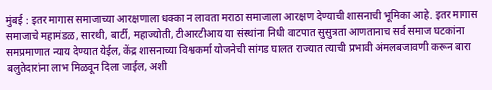मुंबई : इतर मागास समाजाच्या आरक्षणाला धक्का न लावता मराठा समाजाला आरक्षण देण्याची शासनाची भूमिका आहे. इतर मागास समाजाचे महामंडळ, सारथी, बार्टी, महाज्योती, टीआरटीआय या संस्थांना निधी वाटपात सुसुत्रता आणतानाच सर्व समाज घटकांना समप्रमाणात न्याय देण्यात येईल, केंद्र शासनाच्या विश्वकर्मा योजनेची सांगड घालत राज्यात त्याची प्रभावी अंमलबजावणी करून बारा बलुतेदारांना लाभ मिळवून दिला जाईल, अशी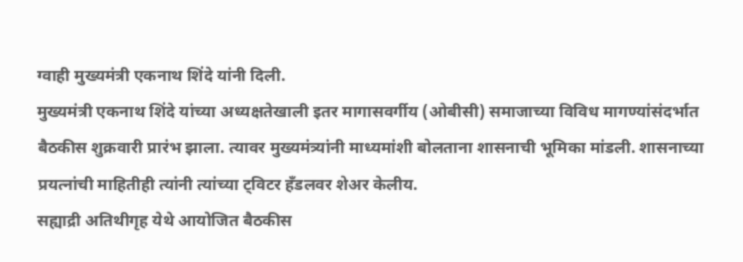ग्वाही मुख्यमंत्री एकनाथ शिंदे यांनी दिली.
मुख्यमंत्री एकनाथ शिंदे यांच्या अध्यक्षतेखाली इतर मागासवर्गीय (ओबीसी) समाजाच्या विविध मागण्यांसंदर्भात बैठकीस शुक्रवारी प्रारंभ झाला. त्यावर मुख्यमंत्र्यांनी माध्यमांशी बोलताना शासनाची भूमिका मांडली. शासनाच्या प्रयत्नांची माहितीही त्यांनी त्यांच्या ट्विटर हँडलवर शेअर केलीय.
सह्याद्री अतिथीगृह येथे आयोजित बैठकीस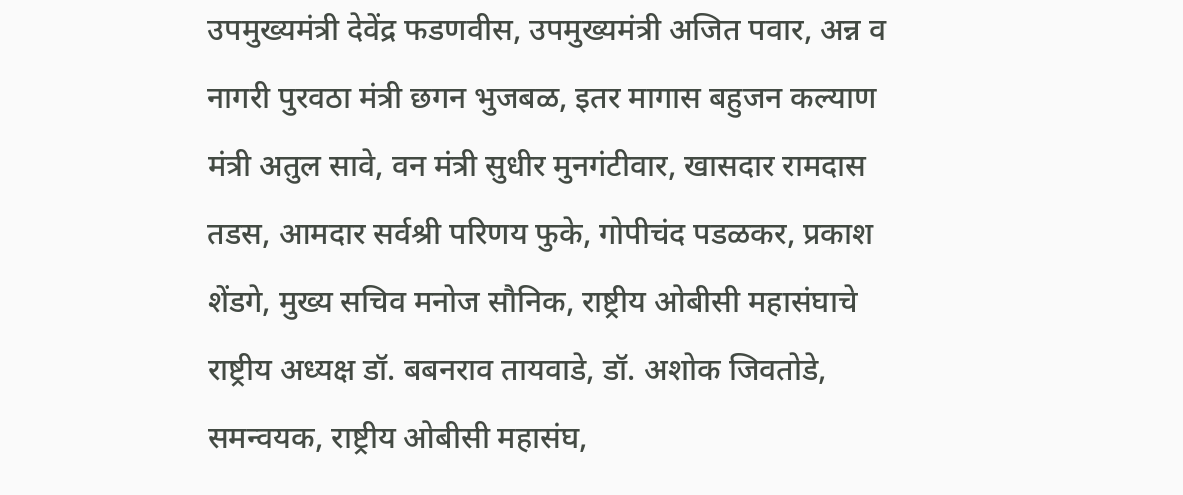उपमुख्यमंत्री देवेंद्र फडणवीस, उपमुख्यमंत्री अजित पवार, अन्न व नागरी पुरवठा मंत्री छगन भुजबळ, इतर मागास बहुजन कल्याण मंत्री अतुल सावे, वन मंत्री सुधीर मुनगंटीवार, खासदार रामदास तडस, आमदार सर्वश्री परिणय फुके, गोपीचंद पडळकर, प्रकाश शेंडगे, मुख्य सचिव मनोज सौनिक, राष्ट्रीय ओबीसी महासंघाचे राष्ट्रीय अध्यक्ष डॉ. बबनराव तायवाडे, डॉ. अशोक जिवतोडे, समन्वयक, राष्ट्रीय ओबीसी महासंघ,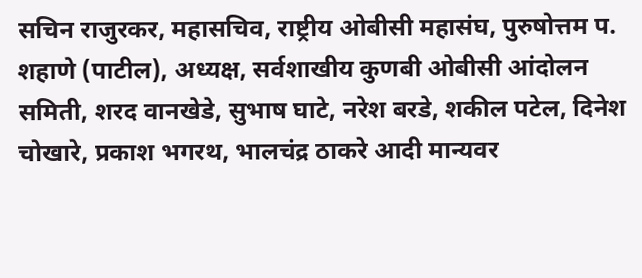सचिन राजुरकर, महासचिव, राष्ट्रीय ओबीसी महासंघ, पुरुषोत्तम प. शहाणे (पाटील), अध्यक्ष, सर्वशाखीय कुणबी ओबीसी आंदोलन समिती, शरद वानखेडे, सुभाष घाटे, नरेश बरडे, शकील पटेल, दिनेश चोखारे, प्रकाश भगरथ, भालचंद्र ठाकरे आदी मान्यवर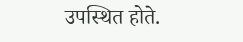उपस्थित होते.